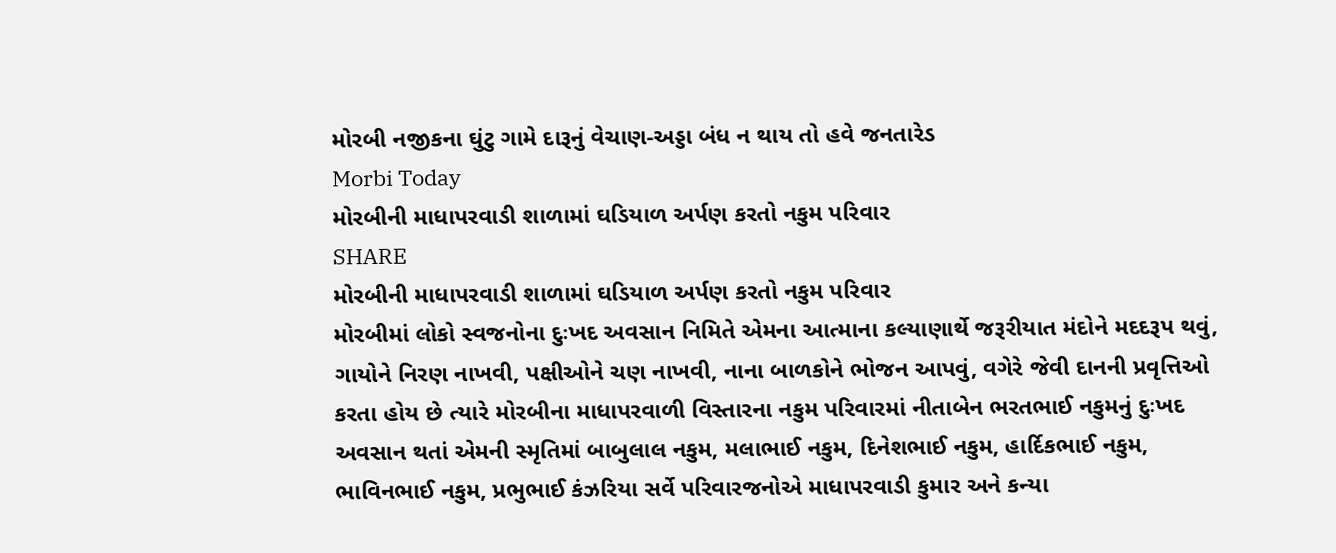મોરબી નજીકના ઘુંટુ ગામે દારૂનું વેચાણ-અડ્ડા બંધ ન થાય તો હવે જનતારેડ
Morbi Today
મોરબીની માધાપરવાડી શાળામાં ઘડિયાળ અર્પણ કરતો નકુમ પરિવાર
SHARE
મોરબીની માધાપરવાડી શાળામાં ઘડિયાળ અર્પણ કરતો નકુમ પરિવાર
મોરબીમાં લોકો સ્વજનોના દુઃખદ અવસાન નિમિતે એમના આત્માના કલ્યાણાર્થે જરૂરીયાત મંદોને મદદરૂપ થવું, ગાયોને નિરણ નાખવી, પક્ષીઓને ચણ નાખવી, નાના બાળકોને ભોજન આપવું, વગેરે જેવી દાનની પ્રવૃત્તિઓ કરતા હોય છે ત્યારે મોરબીના માધાપરવાળી વિસ્તારના નકુમ પરિવારમાં નીતાબેન ભરતભાઈ નકુમનું દુઃખદ અવસાન થતાં એમની સ્મૃતિમાં બાબુલાલ નકુમ, મલાભાઈ નકુમ, દિનેશભાઈ નકુમ, હાર્દિકભાઈ નકુમ, ભાવિનભાઈ નકુમ, પ્રભુભાઈ કંઝરિયા સર્વે પરિવારજનોએ માધાપરવાડી કુમાર અને કન્યા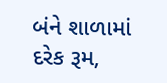બંને શાળામાં દરેક રૂમ,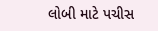લોબી માટે પચીસ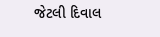જેટલી દિવાલ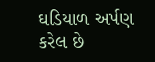ઘડિયાળ અર્પણ કરેલ છે